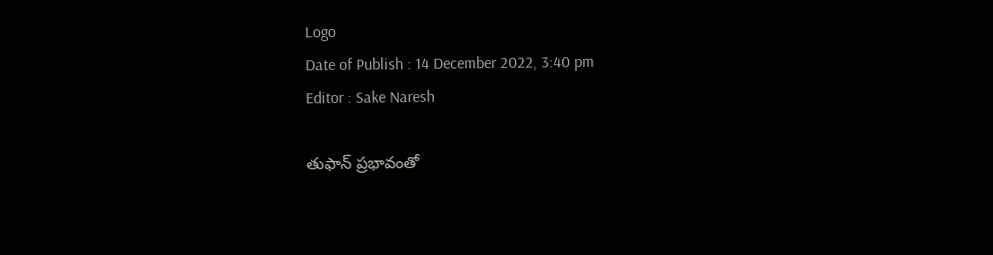Logo
Date of Publish : 14 December 2022, 3:40 pm
Editor : Sake Naresh

తుఫాన్ ప్రభావంతో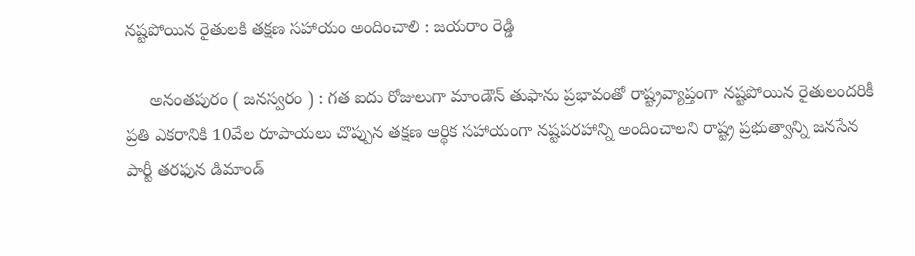నష్టపోయిన రైతులకి తక్షణ సహాయం అందించాలి : జయరాం రెడ్డి

     అనంతపురం ( జనస్వరం ) : గత ఐదు రోజులుగా మాండౌన్ తుఫాను ప్రభావంతో రాష్ట్రవ్యాప్తంగా నష్టపోయిన రైతులందరికీ ప్రతి ఎకరానికి 10వేల రూపాయలు చొప్పున తక్షణ ఆర్థిక సహాయంగా నష్టపరహాన్ని అందించాలని రాష్ట్ర ప్రభుత్వాన్ని జనసేన పార్టీ తరఫున డిమాండ్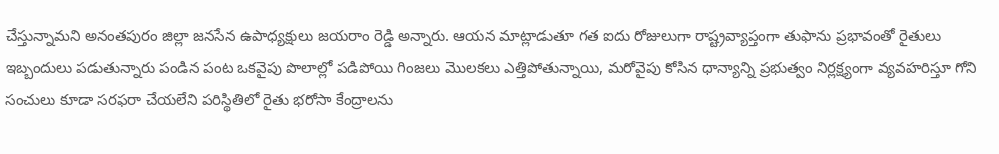చేస్తున్నామని అనంతపురం జిల్లా జనసేన ఉపాధ్యక్షులు జయరాం రెడ్డి అన్నారు. ఆయన మాట్లాడుతూ గత ఐదు రోజులుగా రాష్ట్రవ్యాప్తంగా తుఫాను ప్రభావంతో రైతులు ఇబ్బందులు పడుతున్నారు పండిన పంట ఒకవైపు పొలాల్లో పడిపోయి గింజలు మొలకలు ఎత్తిపోతున్నాయి, మరోవైపు కోసిన ధాన్యాన్ని ప్రభుత్వం నిర్లక్ష్యంగా వ్యవహరిస్తూ గోని సంచులు కూడా సరఫరా చేయలేని పరిస్థితిలో రైతు భరోసా కేంద్రాలను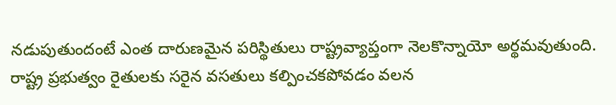నడుపుతుందంటే ఎంత దారుణమైన పరిస్థితులు రాష్ట్రవ్యాప్తంగా నెలకొన్నాయో అర్థమవుతుంది. రాష్ట్ర ప్రభుత్వం రైతులకు సరైన వసతులు కల్పించకపోవడం వలన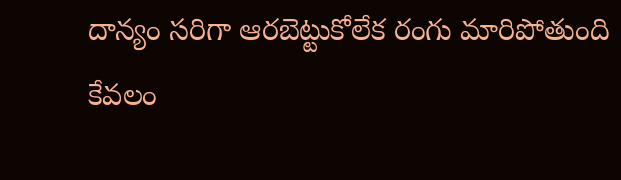దాన్యం సరిగా ఆరబెట్టుకోలేక రంగు మారిపోతుంది కేవలం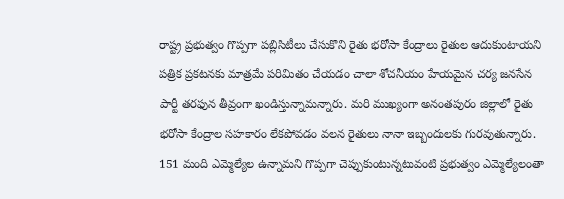రాష్ట్ర ప్రభుత్వం గొప్పగా పబ్లిసిటీలు చేసుకొని రైతు భరోసా కేంద్రాలు రైతుల ఆదుకుంటాయని పత్రిక ప్రకటనకు మాత్రమే పరిమితం చేయడం చాలా శోచనీయం హేయమైన చర్య జనసేన పార్టీ తరఫున తీవ్రంగా ఖండిస్తున్నామన్నారు. మరి ముఖ్యంగా అనంతపురం జిల్లాలో రైతు భరోసా కేంద్రాల సహకారం లేకపోవడం వలన రైతులు నానా ఇబ్బందులకు గురవుతున్నారు. 151 మంది ఎమ్మెల్యేల ఉన్నామని గొప్పగా చెప్పుకుంటున్నటువంటి ప్రభుత్వం ఎమ్మెల్యేలంతా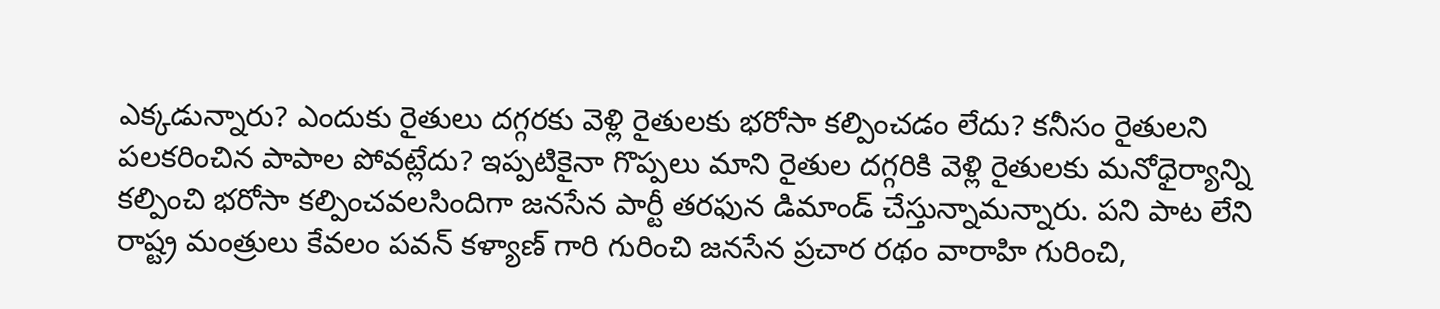ఎక్కడున్నారు? ఎందుకు రైతులు దగ్గరకు వెళ్లి రైతులకు భరోసా కల్పించడం లేదు? కనీసం రైతులని పలకరించిన పాపాల పోవట్లేదు? ఇప్పటికైనా గొప్పలు మాని రైతుల దగ్గరికి వెళ్లి రైతులకు మనోధైర్యాన్ని కల్పించి భరోసా కల్పించవలసిందిగా జనసేన పార్టీ తరఫున డిమాండ్ చేస్తున్నామన్నారు. పని పాట లేని రాష్ట్ర మంత్రులు కేవలం పవన్ కళ్యాణ్ గారి గురించి జనసేన ప్రచార రథం వారాహి గురించి,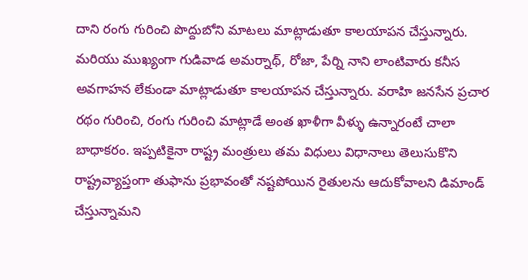దాని రంగు గురించి పొద్దుబోని మాటలు మాట్లాడుతూ కాలయాపన చేస్తున్నారు. మరియు ముఖ్యంగా గుడివాడ అమర్నాథ్, రోజా, పేర్ని నాని లాంటివారు కనీస అవగాహన లేకుండా మాట్లాడుతూ కాలయాపన చేస్తున్నారు. వరాహి జనసేన ప్రచార రథం గురించి, రంగు గురించి మాట్లాడే అంత ఖాళీగా వీళ్ళు ఉన్నారంటే చాలా బాధాకరం. ఇప్పటికైనా రాష్ట్ర మంత్రులు తమ విధులు విధానాలు తెలుసుకొని రాష్ట్రవ్యాప్తంగా తుఫాను ప్రభావంతో నష్టపోయిన రైతులను ఆదుకోవాలని డిమాండ్ చేస్తున్నామని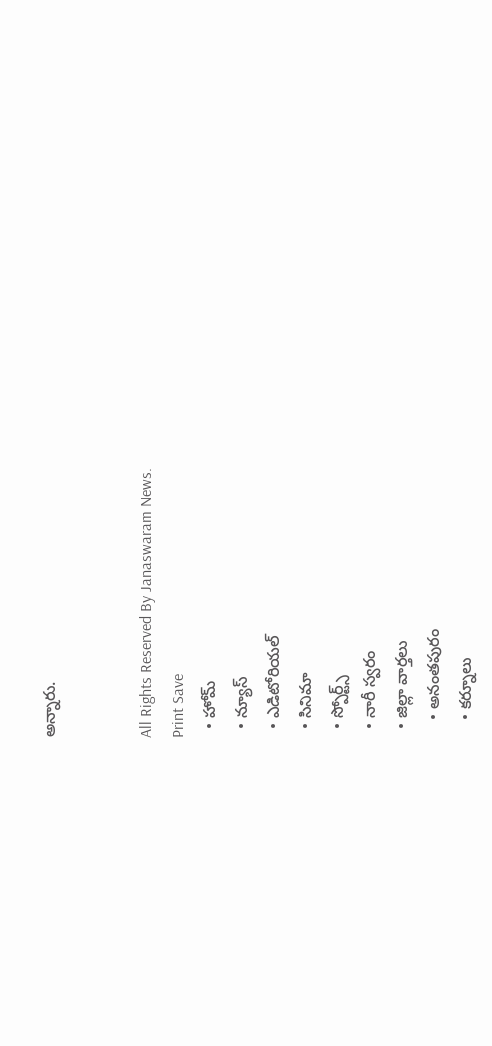అన్నారు.


All Rights Reserved By Janaswaram News.
Print Save
  • హోమ్
  • న్యూస్
  • ఎడిటోరియల్
  • సినిమా
  • స్పోర్ట్స్
  • నారీ స్వరం
  • జిల్లా వార్తలు
    • అనంతపురం
    • కర్నూలు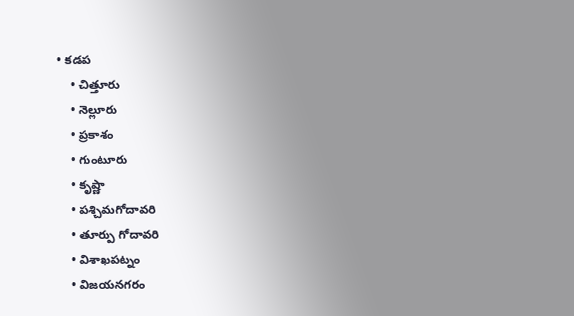• కడప
    • చిత్తూరు
    • నెల్లూరు
    • ప్రకాశం
    • గుంటూరు
    • కృష్ణా
    • పశ్చిమగోదావరి
    • తూర్పు గోదావరి
    • విశాఖపట్నం
    • విజయనగరం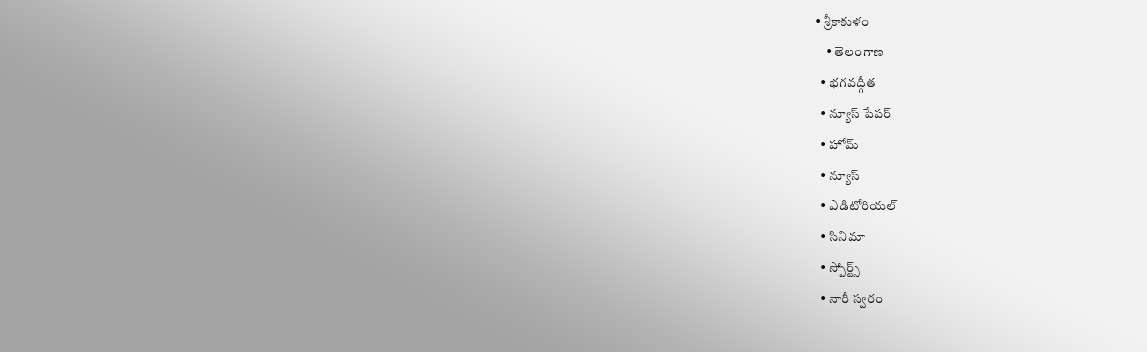• శ్రీకాకుళం
    • తెలంగాణ
  • భగవద్గీత
  • న్యూస్ పేపర్
  • హోమ్
  • న్యూస్
  • ఎడిటోరియల్
  • సినిమా
  • స్పోర్ట్స్
  • నారీ స్వరం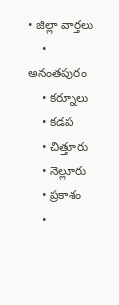• జిల్లా వార్తలు
    • అనంతపురం
    • కర్నూలు
    • కడప
    • చిత్తూరు
    • నెల్లూరు
    • ప్రకాశం
    •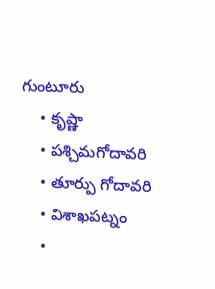గుంటూరు
    • కృష్ణా
    • పశ్చిమగోదావరి
    • తూర్పు గోదావరి
    • విశాఖపట్నం
    •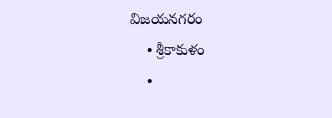విజయనగరం
    • శ్రీకాకుళం
    •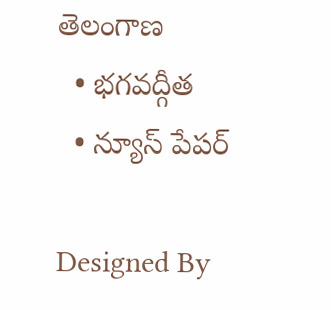తెలంగాణ
  • భగవద్గీత
  • న్యూస్ పేపర్

Designed By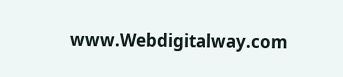www.Webdigitalway.com